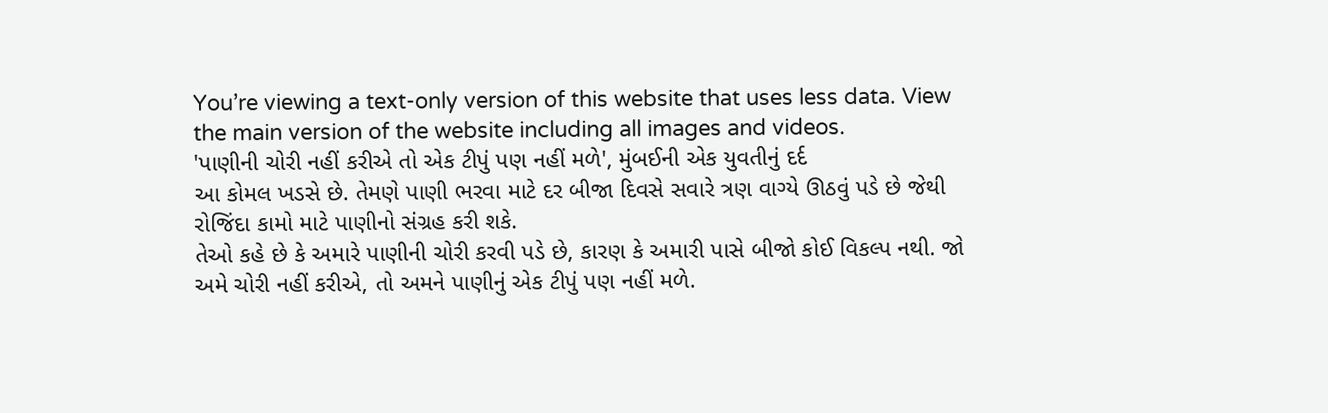You’re viewing a text-only version of this website that uses less data. View the main version of the website including all images and videos.
'પાણીની ચોરી નહીં કરીએ તો એક ટીપું પણ નહીં મળે', મુંબઈની એક યુવતીનું દર્દ
આ કોમલ ખડસે છે. તેમણે પાણી ભરવા માટે દર બીજા દિવસે સવારે ત્રણ વાગ્યે ઊઠવું પડે છે જેથી રોજિંદા કામો માટે પાણીનો સંગ્રહ કરી શકે.
તેઓ કહે છે કે અમારે પાણીની ચોરી કરવી પડે છે, કારણ કે અમારી પાસે બીજો કોઈ વિકલ્પ નથી. જો અમે ચોરી નહીં કરીએ, તો અમને પાણીનું એક ટીપું પણ નહીં મળે.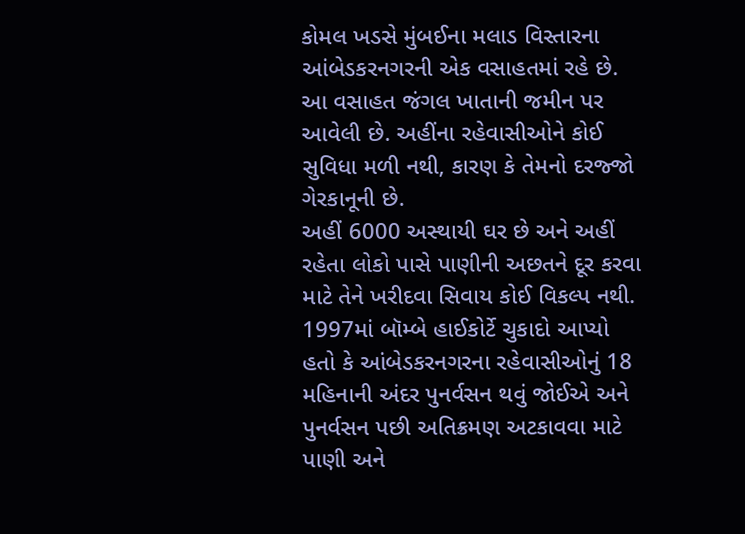કોમલ ખડસે મુંબઈના મલાડ વિસ્તારના આંબેડકરનગરની એક વસાહતમાં રહે છે.
આ વસાહત જંગલ ખાતાની જમીન પર આવેલી છે. અહીંના રહેવાસીઓને કોઈ સુવિધા મળી નથી, કારણ કે તેમનો દરજ્જો ગેરકાનૂની છે.
અહીં 6000 અસ્થાયી ઘર છે અને અહીં રહેતા લોકો પાસે પાણીની અછતને દૂર કરવા માટે તેને ખરીદવા સિવાય કોઈ વિકલ્પ નથી.
1997માં બૉમ્બે હાઈકોર્ટે ચુકાદો આપ્યો હતો કે આંબેડકરનગરના રહેવાસીઓનું 18 મહિનાની અંદર પુનર્વસન થવું જોઈએ અને પુનર્વસન પછી અતિક્રમણ અટકાવવા માટે પાણી અને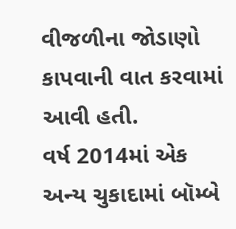વીજળીના જોડાણો કાપવાની વાત કરવામાં આવી હતી.
વર્ષ 2014માં એક અન્ય ચુકાદામાં બૉમ્બે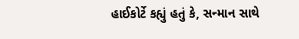હાઈકોર્ટે કહ્યું હતું કે, સન્માન સાથે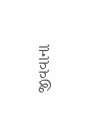જીવવાના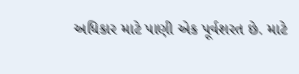અધિકાર માટે પાણી એક પૂર્વશરત છે. માટે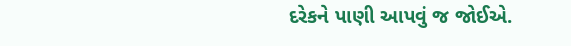દરેકને પાણી આપવું જ જોઈએ.